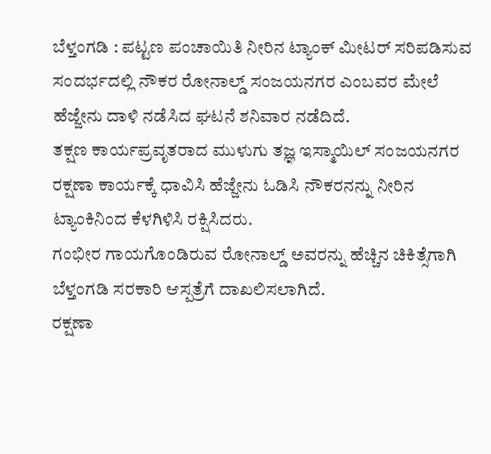ಬೆಳ್ತಂಗಡಿ : ಪಟ್ಟಣ ಪಂಚಾಯಿತಿ ನೀರಿನ ಟ್ಯಾಂಕ್ ಮೀಟರ್ ಸರಿಪಡಿಸುವ ಸಂದರ್ಭದಲ್ಲಿ ನೌಕರ ರೋನಾಲ್ಡ್ ಸಂಜಯನಗರ ಎಂಬವರ ಮೇಲೆ ಹೆಜ್ಜೇನು ದಾಳಿ ನಡೆಸಿದ ಘಟನೆ ಶನಿವಾರ ನಡೆದಿದೆ.
ತಕ್ಷಣ ಕಾರ್ಯಪ್ರವೃತರಾದ ಮುಳುಗು ತಜ್ಞ ಇಸ್ಮಾಯಿಲ್ ಸಂಜಯನಗರ ರಕ್ಷಣಾ ಕಾರ್ಯಕ್ಕೆ ಧಾವಿಸಿ ಹೆಜ್ಜೇನು ಓಡಿಸಿ ನೌಕರನನ್ನು ನೀರಿನ ಟ್ಯಾಂಕಿನಿಂದ ಕೆಳಗಿಳಿಸಿ ರಕ್ಷಿಸಿದರು.
ಗಂಭೀರ ಗಾಯಗೊಂಡಿರುವ ರೋನಾಲ್ಡ್ ಅವರನ್ನು ಹೆಚ್ಚಿನ ಚಿಕಿತ್ಸೆಗಾಗಿ ಬೆಳ್ತಂಗಡಿ ಸರಕಾರಿ ಆಸ್ಪತ್ರೆಗೆ ದಾಖಲಿಸಲಾಗಿದೆ.
ರಕ್ಷಣಾ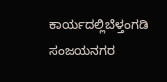ಕಾರ್ಯದಲ್ಲಿಬೆಳ್ತಂಗಡಿ ಸಂಜಯನಗರ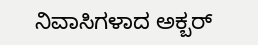ನಿವಾಸಿಗಳಾದ ಅಕ್ಬರ್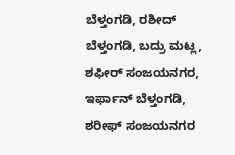ಬೆಳ್ತಂಗಡಿ, ರಶೀದ್ ಬೆಳ್ತಂಗಡಿ, ಬದ್ರು ಮಟ್ಲ, ಶಫೀರ್ ಸಂಜಯನಗರ, ಇರ್ಫಾನ್ ಬೆಳ್ತಂಗಡಿ, ಶರೀಫ್ ಸಂಜಯನಗರ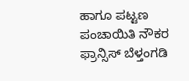ಹಾಗೂ ಪಟ್ಟಣ ಪಂಚಾಯಿತಿ ನೌಕರ ಫ್ರಾನ್ಸಿಸ್ ಬೆಳ್ತಂಗಡಿ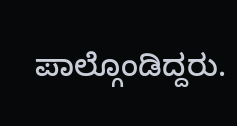ಪಾಲ್ಗೊಂಡಿದ್ದರು.